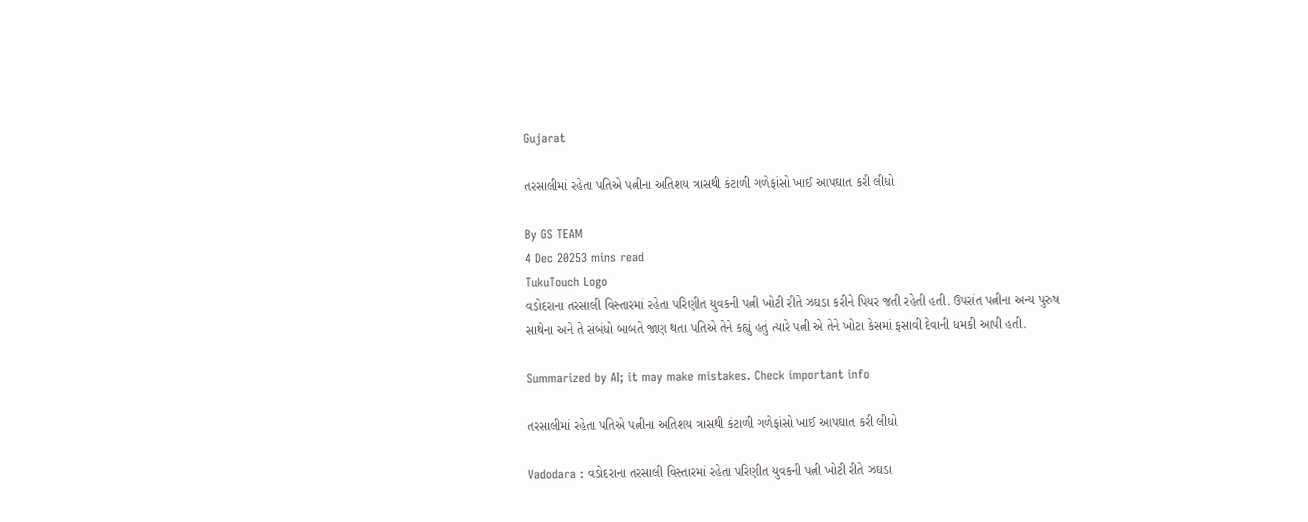Gujarat

તરસાલીમાં રહેતા પતિએ પત્નીના અતિશય ત્રાસથી કંટાળી ગળેફાંસો ખાઈ આપઘાત કરી લીધો

By GS TEAM
4 Dec 20253 mins read
TukuTouch Logo
વડોદરાના તરસાલી વિસ્તારમાં રહેતા પરિણીત યુવકની પત્ની ખોટી રીતે ઝઘડા કરીને પિયર જતી રહેતી હતી. ઉપરાંત પત્નીના અન્ય પુરુષ સાથેના અને તે સંબંધો બાબતે જાણ થતા પતિએ તેને કહ્યું હતું ત્યારે પત્ની એ તેને ખોટા કેસમાં ફસાવી દેવાની ધમકી આપી હતી.

Summarized by AI; it may make mistakes. Check important info

તરસાલીમાં રહેતા પતિએ પત્નીના અતિશય ત્રાસથી કંટાળી ગળેફાંસો ખાઈ આપઘાત કરી લીધો

Vadodara : વડોદરાના તરસાલી વિસ્તારમાં રહેતા પરિણીત યુવકની પત્ની ખોટી રીતે ઝઘડા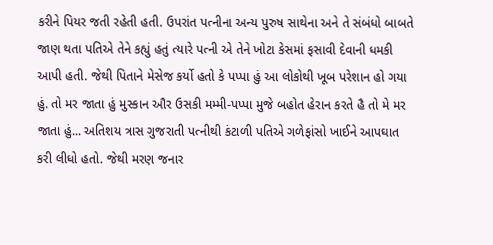કરીને પિયર જતી રહેતી હતી. ઉપરાંત પત્નીના અન્ય પુરુષ સાથેના અને તે સંબંધો બાબતે જાણ થતા પતિએ તેને કહ્યું હતું ત્યારે પત્ની એ તેને ખોટા કેસમાં ફસાવી દેવાની ધમકી આપી હતી. જેથી પિતાને મેસેજ કર્યો હતો કે પપ્પા હું આ લોકોથી ખૂબ પરેશાન હો ગયા હું. તો મર જાતા હું મુસ્કાન ઔર ઉસકી મમ્મી-પપ્પા મુજે બહોત હેરાન કરતે હૈ તો મે મર જાતા હું... અતિશય ત્રાસ ગુજરાતી પત્નીથી કંટાળી પતિએ ગળેફાંસો ખાઈને આપઘાત કરી લીધો હતો. જેથી મરણ જનાર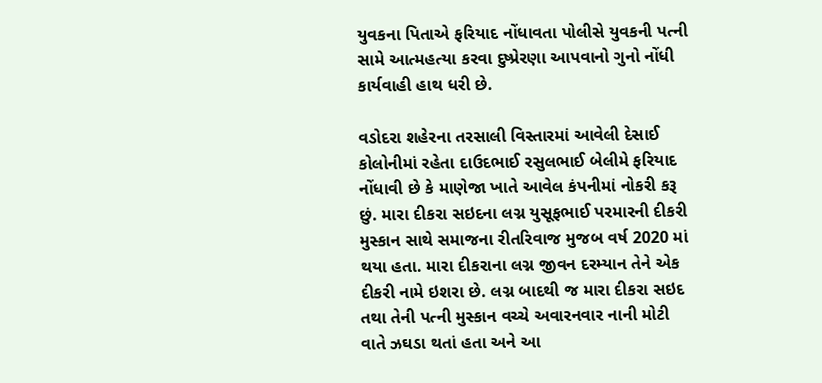યુવકના પિતાએ ફરિયાદ નોંધાવતા પોલીસે યુવકની પત્ની સામે આત્મહત્યા કરવા દુષ્પ્રેરણા આપવાનો ગુનો નોંધી કાર્યવાહી હાથ ધરી છે.

વડોદરા શહેરના તરસાલી વિસ્તારમાં આવેલી દેસાઈ કોલોનીમાં રહેતા દાઉદભાઈ રસુલભાઈ બેલીમે ફરિયાદ નોંધાવી છે કે માણેજા ખાતે આવેલ કંપનીમાં નોકરી કરૂ છું. મારા દીકરા સઇદના લગ્ન યુસૂફભાઈ પરમારની દીકરી મુસ્કાન સાથે સમાજના રીતરિવાજ મુજબ વર્ષ 2020 માં થયા હતા. મારા દીકરાના લગ્ન જીવન દરમ્યાન તેને એક દીકરી નામે ઇશરા છે. લગ્ન બાદથી જ મારા દીકરા સઇદ તથા તેની પત્ની મુસ્કાન વચ્ચે અવારનવાર નાની મોટી વાતે ઝઘડા થતાં હતા અને આ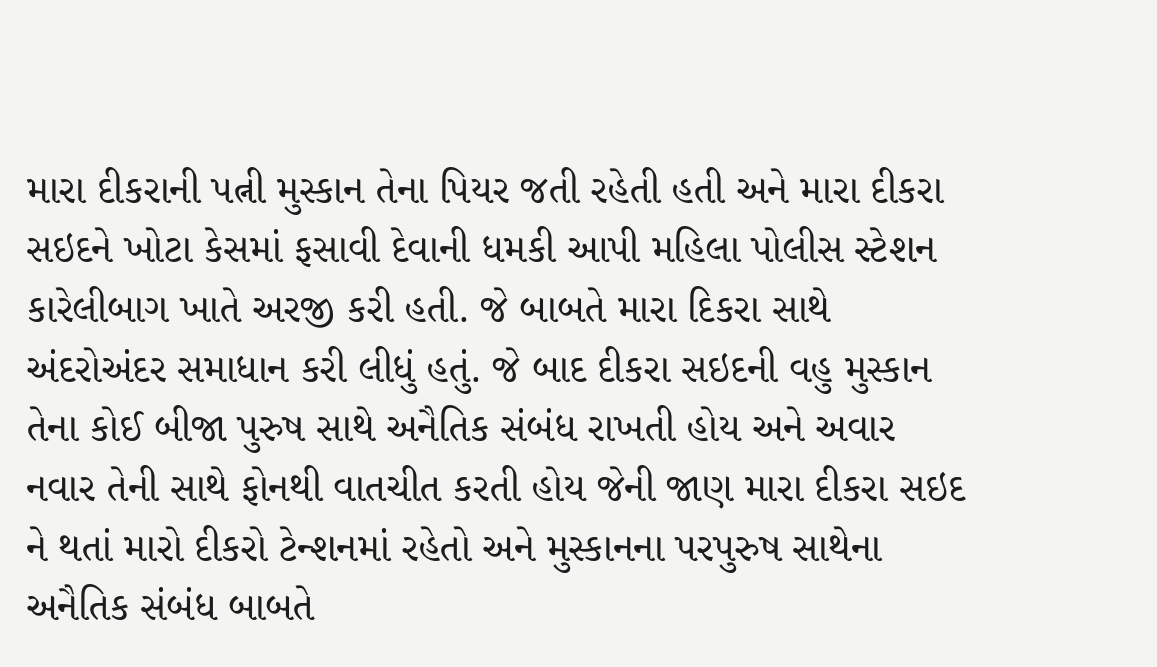મારા દીકરાની પત્ની મુસ્કાન તેના પિયર જતી રહેતી હતી અને મારા દીકરા સઇદને ખોટા કેસમાં ફસાવી દેવાની ધમકી આપી મહિલા પોલીસ સ્ટેશન કારેલીબાગ ખાતે અરજી કરી હતી. જે બાબતે મારા દિકરા સાથે અંદરોઅંદર સમાધાન કરી લીધું હતું. જે બાદ દીકરા સઇદની વહુ મુસ્કાન તેના કોઈ બીજા પુરુષ સાથે અનૈતિક સંબંધ રાખતી હોય અને અવાર નવાર તેની સાથે ફોનથી વાતચીત કરતી હોય જેની જાણ મારા દીકરા સઇદ ને થતાં મારો દીકરો ટેન્શનમાં રહેતો અને મુસ્કાનના પરપુરુષ સાથેના અનૈતિક સંબંધ બાબતે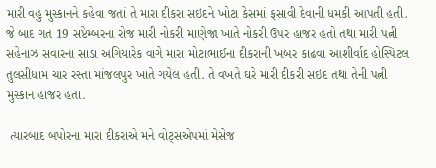મારી વહુ મુસ્કાનને કહેવા જતાં તે મારા દીકરા સઇદને ખોટા કેસમાં ફસાવી દેવાની ધમકી આપતી હતી. જે બાદ ગત 19 સપ્ટેમ્બરના રોજ મારી નોકરી માણેજા ખાતે નોકરી ઉપર હાજર હતો તથા મારી પત્ની સહેનાઝ સવારના સાડા અગિયારેક વાગે મારા મોટાભાઈના દીકરાની ખબર કાઢવા આશીર્વાદ હોસ્પિટલ તુલસીધામ ચાર રસ્તા માંજલપુર ખાતે ગયેલ હતી. તે વખતે ઘરે મારી દીકરી સઇદ તથા તેની પત્ની મુસ્કાન હાજર હતા.

 ત્યારબાદ બપોરના મારા દીકરાએ મને વોટ્સએપમાં મેસેજ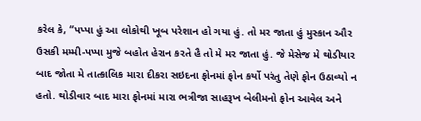કરેલ કે, “પપ્પા હું આ લોકોથી ખૂબ પરેશાન હો ગયા હું. તો મર જાતા હું મુસ્કાન ઔર ઉસકી મમ્મી-પપ્પા મુજે બહોત હેરાન કરતે હૈ તો મે મર જાતા હું. જે મેસેજ મે થોડીયાર બાદ જોતા મે તાત્કાલિક મારા દીકરા સઇદના ફોનમાં ફોન કર્યો પરંતુ તેણે ફોન ઉઠાવ્યો ન હતો. થોડીવાર બાદ મારા ફોનમાં મારા ભત્રીજા સાહરૂખ બેલીમનો ફોન આવેલ અને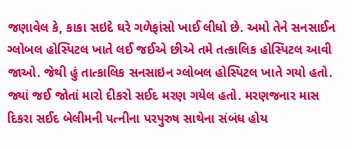જણાવેલ કે, કાકા સઇદે ઘરે ગળેફાંસો ખાઈ લીધો છે. અમો તેને સનસાઈન ગ્લોબલ હોસ્પિટલ ખાતે લઈ જઈએ છીએ તમે તત્કાલિક હોસ્પિટલ આવી જાઓ. જેથી હું તાત્કાલિક સનસાઇન ગ્લોબલ હોસ્પિટલ ખાતે ગયો હતો. જ્યાં જઈ જોતાં મારો દીકરો સઈદ મરણ ગયેલ હતો. મરણજનાર માસ દિકરા સઈદ બેલીમની પત્નીના પરપુરુષ સાથેના સંબંધ હોય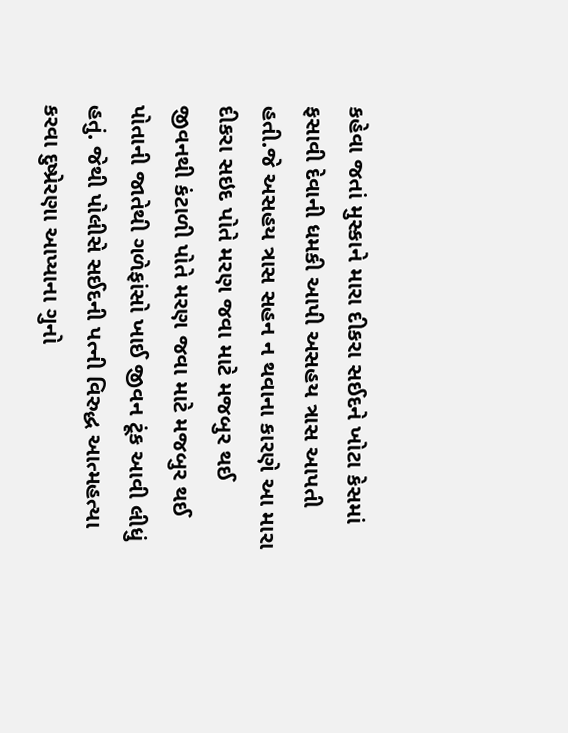કહેવા જતાં મુસ્કાને મારા દીકરા સઈદને ખોટા કેસમાં ફસાવી દેવાની ધમકી આપી અસહય ત્રાસ આપતી હતી.જે અસહય ત્રાસ સહન ન થવાના કારણે આ મારા દીકરા સઇદ પોતે મરણ જવા માટે મજબુર થઈ જીવનથી કંટાળી પોતે મરણ જવા માટે મજબુર થઈ પોતાની જાતેથી ગળેફાંસો ખાઈ જીવન ટૂંક આવી લીધું હતું. જેથી પોલીસે સઈદની પત્ની વિરુદ્ધ આત્મહત્યા કરવા દુષ્પ્રેરણા આપ્યાના ગુનો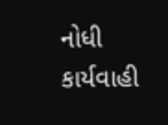નોધી કાર્યવાહી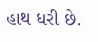હાથ ધરી છે.